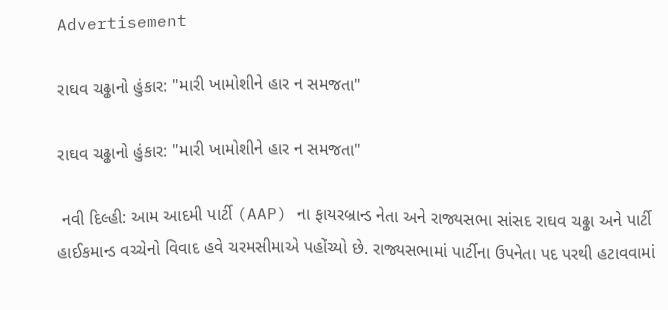Advertisement

રાઘવ ચઢ્ઢાનો હુંકાર: "મારી ખામોશીને હાર ન સમજતા"

રાઘવ ચઢ્ઢાનો હુંકાર: "મારી ખામોશીને હાર ન સમજતા"

 નવી દિલ્હી: આમ આદમી પાર્ટી (AAP) ના ફાયરબ્રાન્ડ નેતા અને રાજ્યસભા સાંસદ રાઘવ ચઢ્ઢા અને પાર્ટી હાઈકમાન્ડ વચ્ચેનો વિવાદ હવે ચરમસીમાએ પહોંચ્યો છે. રાજ્યસભામાં પાર્ટીના ઉપનેતા પદ પરથી હટાવવામાં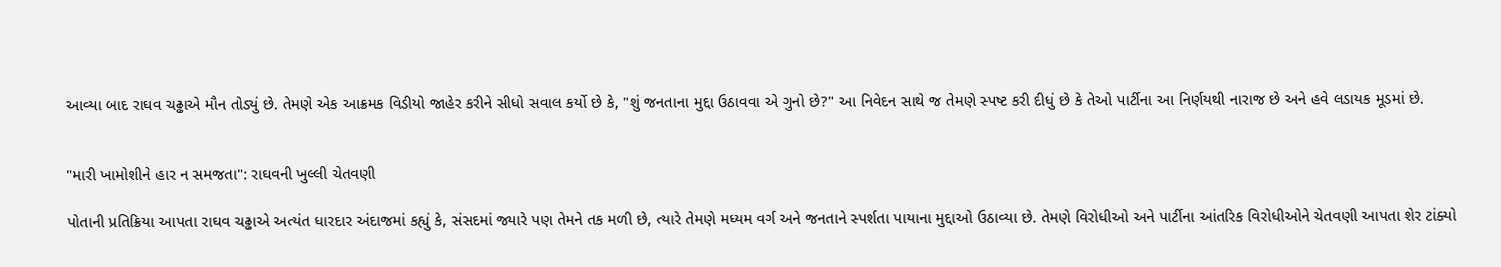આવ્યા બાદ રાઘવ ચઢ્ઢાએ મૌન તોડ્યું છે. તેમણે એક આક્રમક વિડીયો જાહેર કરીને સીધો સવાલ કર્યો છે કે, "શું જનતાના મુદ્દા ઉઠાવવા એ ગુનો છે?" આ નિવેદન સાથે જ તેમણે સ્પષ્ટ કરી દીધું છે કે તેઓ પાર્ટીના આ નિર્ણયથી નારાજ છે અને હવે લડાયક મૂડમાં છે.


"મારી ખામોશીને હાર ન સમજતા": રાઘવની ખુલ્લી ચેતવણી

પોતાની પ્રતિક્રિયા આપતા રાઘવ ચઢ્ઢાએ અત્યંત ધારદાર અંદાજમાં કહ્યું કે, સંસદમાં જ્યારે પણ તેમને તક મળી છે, ત્યારે તેમણે મધ્યમ વર્ગ અને જનતાને સ્પર્શતા પાયાના મુદ્દાઓ ઉઠાવ્યા છે. તેમણે વિરોધીઓ અને પાર્ટીના આંતરિક વિરોધીઓને ચેતવણી આપતા શેર ટાંક્યો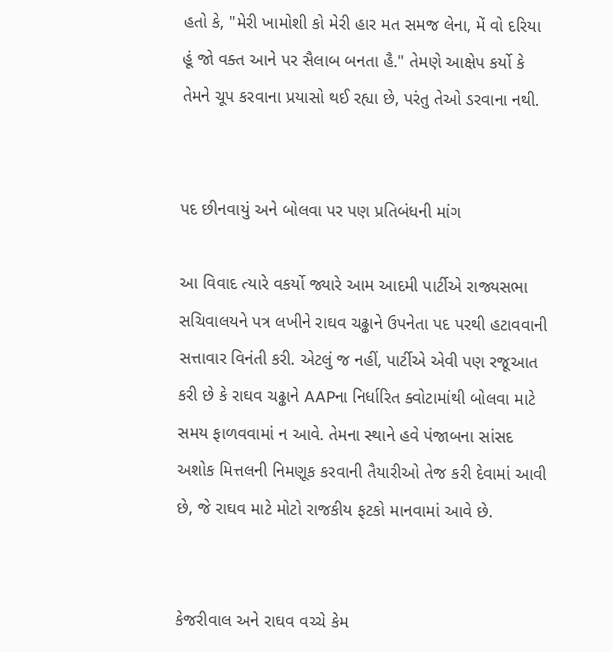હતો કે, "મેરી ખામોશી કો મેરી હાર મત સમજ લેના, મેં વો દરિયા હૂં જો વક્ત આને પર સૈલાબ બનતા હૈ." તેમણે આક્ષેપ કર્યો કે તેમને ચૂપ કરવાના પ્રયાસો થઈ રહ્યા છે, પરંતુ તેઓ ડરવાના નથી.


પદ છીનવાયું અને બોલવા પર પણ પ્રતિબંધની માંગ

આ વિવાદ ત્યારે વકર્યો જ્યારે આમ આદમી પાર્ટીએ રાજ્યસભા સચિવાલયને પત્ર લખીને રાઘવ ચઢ્ઢાને ઉપનેતા પદ પરથી હટાવવાની સત્તાવાર વિનંતી કરી. એટલું જ નહીં, પાર્ટીએ એવી પણ રજૂઆત કરી છે કે રાઘવ ચઢ્ઢાને AAPના નિર્ધારિત ક્વોટામાંથી બોલવા માટે સમય ફાળવવામાં ન આવે. તેમના સ્થાને હવે પંજાબના સાંસદ અશોક મિત્તલની નિમણૂક કરવાની તૈયારીઓ તેજ કરી દેવામાં આવી છે, જે રાઘવ માટે મોટો રાજકીય ફટકો માનવામાં આવે છે.


કેજરીવાલ અને રાઘવ વચ્ચે કેમ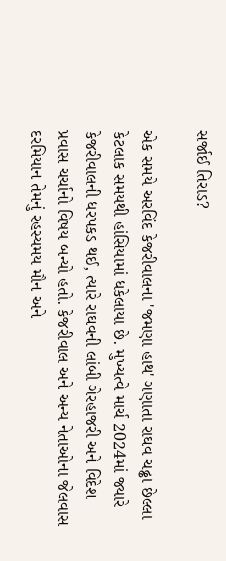સર્જાઈ તિરાડ?

એક સમયે અરવિંદ કેજરીવાલના 'જમણા હાથ' ગણાતા રાઘવ ચઢ્ઢા છેલ્લા કેટલાક સમયથી હાંસિયામાં ધકેલાયા છે. મુખ્યત્વે માર્ચ 2024માં જ્યારે કેજરીવાલની ધરપકડ થઈ, ત્યારે રાઘવની લાંબી ગેરહાજરી અને વિદેશ પ્રવાસ ચર્ચાનો વિષય બન્યો હતો. કેજરીવાલ અને અન્ય નેતાઓના જેલવાસ દરમિયાન તેમનું રહસ્યમય મૌન અને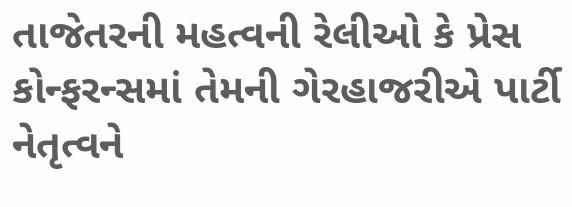તાજેતરની મહત્વની રેલીઓ કે પ્રેસ કોન્ફરન્સમાં તેમની ગેરહાજરીએ પાર્ટી નેતૃત્વને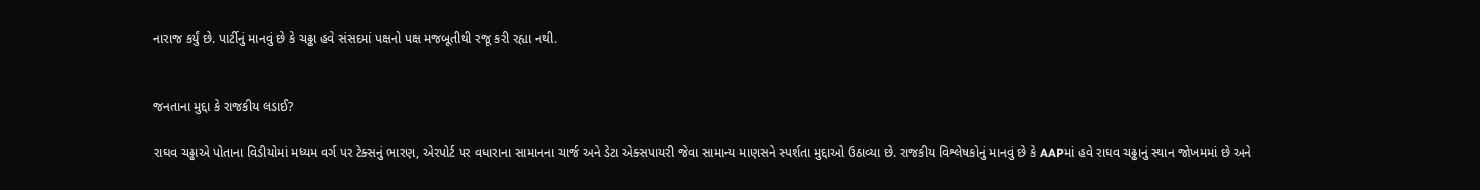નારાજ કર્યું છે. પાર્ટીનું માનવું છે કે ચઢ્ઢા હવે સંસદમાં પક્ષનો પક્ષ મજબૂતીથી રજૂ કરી રહ્યા નથી.


જનતાના મુદ્દા કે રાજકીય લડાઈ?

રાઘવ ચઢ્ઢાએ પોતાના વિડીયોમાં મધ્યમ વર્ગ પર ટેક્સનું ભારણ, એરપોર્ટ પર વધારાના સામાનના ચાર્જ અને ડેટા એક્સપાયરી જેવા સામાન્ય માણસને સ્પર્શતા મુદ્દાઓ ઉઠાવ્યા છે. રાજકીય વિશ્લેષકોનું માનવું છે કે AAPમાં હવે રાઘવ ચઢ્ઢાનું સ્થાન જોખમમાં છે અને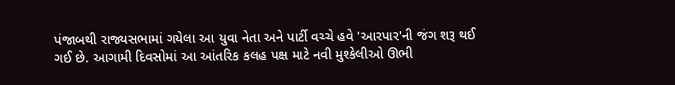પંજાબથી રાજ્યસભામાં ગયેલા આ યુવા નેતા અને પાર્ટી વચ્ચે હવે 'આરપાર'ની જંગ શરૂ થઈ ગઈ છે. આગામી દિવસોમાં આ આંતરિક કલહ પક્ષ માટે નવી મુશ્કેલીઓ ઊભી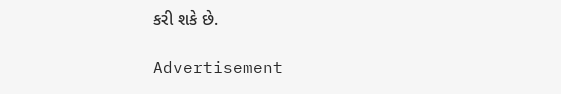કરી શકે છે.

Advertisement